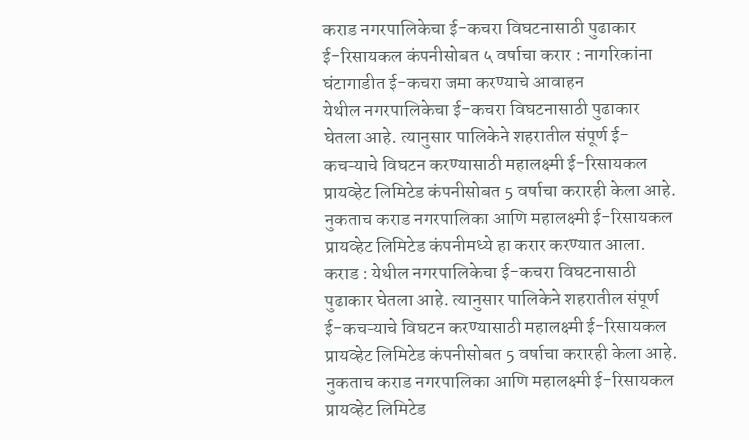कराड नगरपालिकेचा ई-कचरा विघटनासाठी पुढाकार
ई-रिसायकल कंपनीसोबत ५ वर्षाचा करार : नागरिकांना घंटागाडीत ई-कचरा जमा करण्याचे आवाहन
येथील नगरपालिकेचा ई-कचरा विघटनासाठी पुढाकार घेतला आहे. त्यानुसार पालिकेने शहरातील संपूर्ण ई-कचऱ्याचे विघटन करण्यासाठी महालक्ष्मी ई-रिसायकल प्रायव्हेट लिमिटेड कंपनीसोबत 5 वर्षाचा करारही केला आहे. नुकताच कराड नगरपालिका आणि महालक्ष्मी ई-रिसायकल प्रायव्हेट लिमिटेड कंपनीमध्ये हा करार करण्यात आला.
कराड : येथील नगरपालिकेचा ई-कचरा विघटनासाठी पुढाकार घेतला आहे. त्यानुसार पालिकेने शहरातील संपूर्ण ई-कचऱ्याचे विघटन करण्यासाठी महालक्ष्मी ई-रिसायकल प्रायव्हेट लिमिटेड कंपनीसोबत 5 वर्षाचा करारही केला आहे. नुकताच कराड नगरपालिका आणि महालक्ष्मी ई-रिसायकल प्रायव्हेट लिमिटेड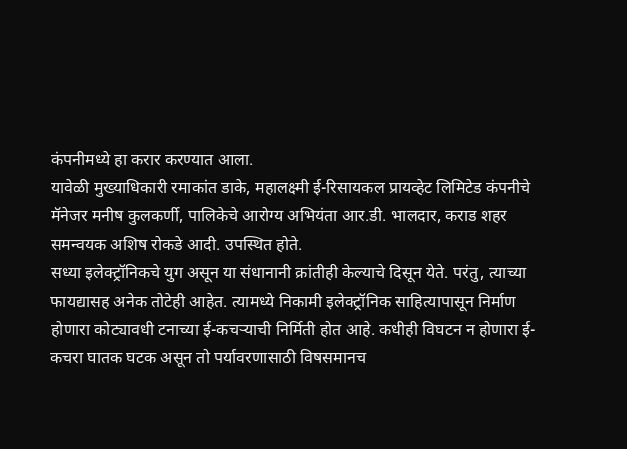कंपनीमध्ये हा करार करण्यात आला.
यावेळी मुख्याधिकारी रमाकांत डाके, महालक्ष्मी ई-रिसायकल प्रायव्हेट लिमिटेड कंपनीचे मॅनेजर मनीष कुलकर्णी, पालिकेचे आरोग्य अभियंता आर.डी. भालदार, कराड शहर समन्वयक अशिष रोकडे आदी. उपस्थित होते.
सध्या इलेक्ट्रॉनिकचे युग असून या संधानानी क्रांतीही केल्याचे दिसून येते. परंतु, त्याच्या फायद्यासह अनेक तोटेही आहेत. त्यामध्ये निकामी इलेक्ट्रॉनिक साहित्यापासून निर्माण होणारा कोट्यावधी टनाच्या ई-कचऱ्याची निर्मिती होत आहे. कधीही विघटन न होणारा ई-कचरा घातक घटक असून तो पर्यावरणासाठी विषसमानच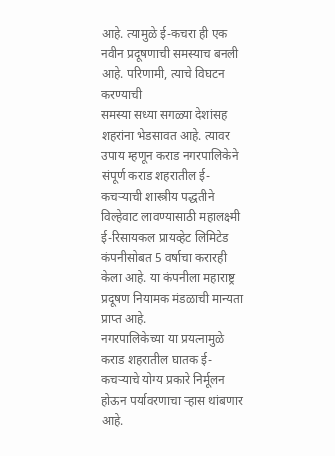आहे. त्यामुळे ई-कचरा ही एक नवीन प्रदूषणाची समस्याच बनली आहे. परिणामी, त्याचे विघटन करण्याची
समस्या सध्या सगळ्या देशांसह शहरांना भेडसावत आहे. त्यावर उपाय म्हणून कराड नगरपालिकेने संपूर्ण कराड शहरातील ई- कचऱ्याची शास्त्रीय पद्धतीने विल्हेवाट लावण्यासाठी महालक्ष्मी ई-रिसायकल प्रायव्हेट लिमिटेड कंपनीसोबत 5 वर्षाचा करारही केला आहे. या कंपनीला महाराष्ट्र प्रदूषण नियामक मंडळाची मान्यता प्राप्त आहे.
नगरपालिकेच्या या प्रयत्नामुळे कराड शहरातील घातक ई-कचऱ्याचे योग्य प्रकारे निर्मूलन होऊन पर्यावरणाचा ऱ्हास थांबणार आहे.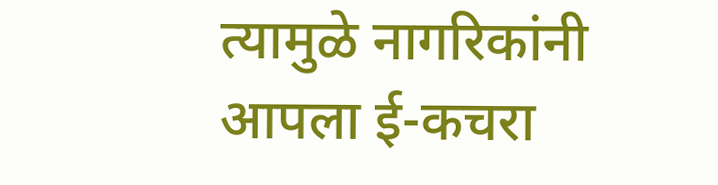त्यामुळे नागरिकांनी आपला ई-कचरा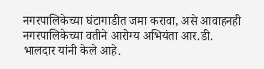नगरपालिकेच्या घंटागाडीत जमा करावा, असे आवाहनही नगरपालिकेच्या वतीने आरोग्य अभियंता आर.डी. भालदार यांनी केले आहे.